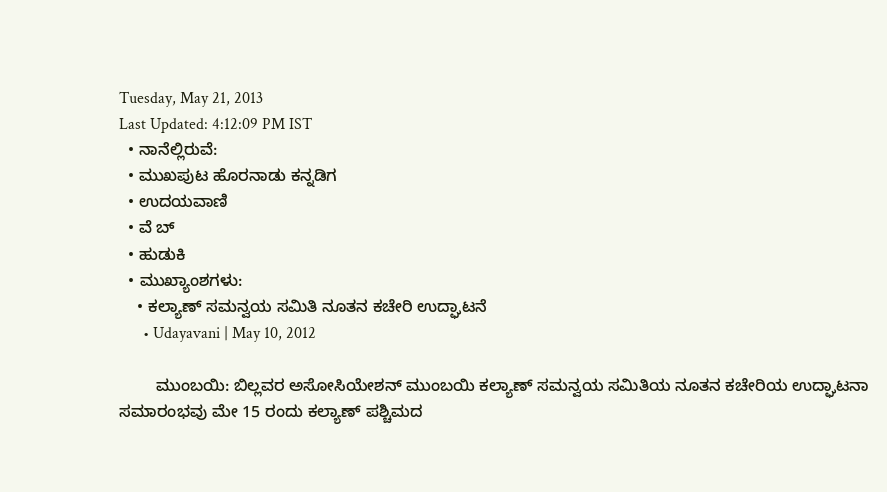Tuesday, May 21, 2013
Last Updated: 4:12:09 PM IST
  • ನಾನೆಲ್ಲಿರುವೆ:
  • ಮುಖಪುಟ ಹೊರನಾಡು ಕನ್ನಡಿಗ
  • ಉದಯವಾಣಿ
  • ವೆ ಬ್
  • ಹುಡುಕಿ
  • ಮುಖ್ಯಾಂಶಗಳು:
    • ಕಲ್ಯಾಣ್‌ ಸಮನ್ವಯ ಸಮಿತಿ ನೂತನ ಕಚೇರಿ ಉದ್ಘಾಟನೆ
      • Udayavani | May 10, 2012

        ಮುಂಬಯಿ: ಬಿಲ್ಲವರ ಅಸೋಸಿಯೇಶನ್‌ ಮುಂಬಯಿ ಕಲ್ಯಾಣ್‌ ಸಮನ್ವಯ ಸಮಿತಿಯ ನೂತನ ಕಚೇರಿಯ ಉದ್ಘಾಟನಾ ಸಮಾರಂಭವು ಮೇ 15 ರಂದು ಕಲ್ಯಾಣ್‌ ಪಶ್ಚಿಮದ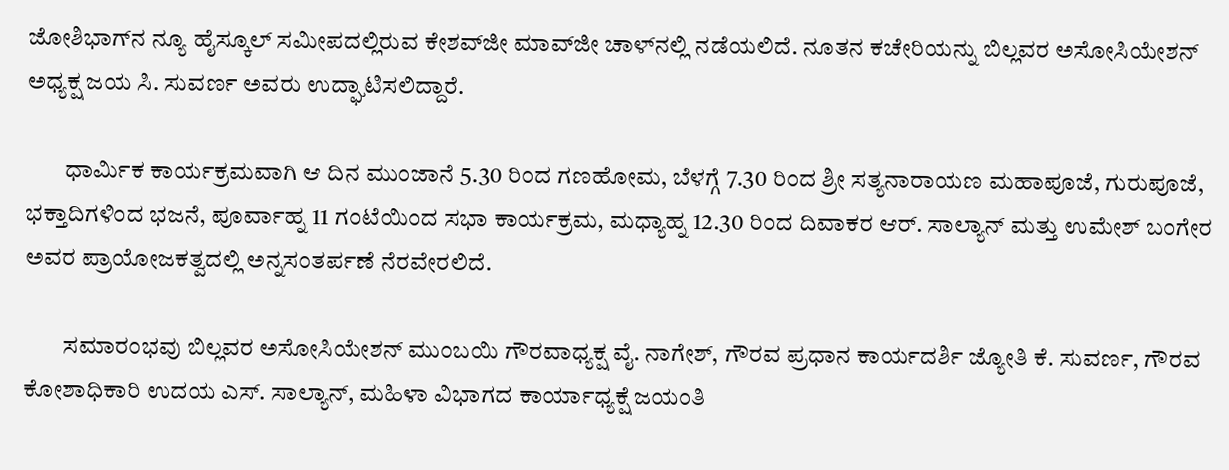ಜೋಶಿಭಾಗ್‌ನ ನ್ಯೂ ಹೈಸ್ಕೂಲ್‌ ಸಮೀಪದಲ್ಲಿರುವ ಕೇಶವ್‌ಜೀ ಮಾವ್‌ಜೀ ಚಾಳ್‌ನಲ್ಲಿ ನಡೆಯಲಿದೆ. ನೂತನ ಕಚೇರಿಯನ್ನು ಬಿಲ್ಲವರ ಅಸೋಸಿಯೇಶನ್‌ ಅಧ್ಯಕ್ಷ ಜಯ ಸಿ. ಸುವರ್ಣ ಅವರು ಉದ್ಘಾಟಿಸಲಿದ್ದಾರೆ.

        ಧಾರ್ಮಿಕ ಕಾರ್ಯಕ್ರಮವಾಗಿ ಆ ದಿನ ಮುಂಜಾನೆ 5.30 ರಿಂದ ಗಣಹೋಮ, ಬೆಳಗ್ಗೆ 7.30 ರಿಂದ ಶ್ರೀ ಸತ್ಯನಾರಾಯಣ ಮಹಾಪೂಜೆ, ಗುರುಪೂಜೆ, ಭಕ್ತಾದಿಗಳಿಂದ ಭಜನೆ, ಪೂರ್ವಾಹ್ನ 11 ಗಂಟೆಯಿಂದ ಸಭಾ ಕಾರ್ಯಕ್ರಮ, ಮಧ್ಯಾಹ್ನ 12.30 ರಿಂದ ದಿವಾಕರ ಆರ್‌. ಸಾಲ್ಯಾನ್‌ ಮತ್ತು ಉಮೇಶ್‌ ಬಂಗೇರ ಅವರ ಪ್ರಾಯೋಜಕತ್ವದಲ್ಲಿ ಅನ್ನಸಂತರ್ಪಣೆ ನೆರವೇರಲಿದೆ.

        ಸಮಾರಂಭವು ಬಿಲ್ಲವರ ಅಸೋಸಿಯೇಶನ್‌ ಮುಂಬಯಿ ಗೌರವಾಧ್ಯಕ್ಷ ವೈ. ನಾಗೇಶ್‌, ಗೌರವ ಪ್ರಧಾನ ಕಾರ್ಯದರ್ಶಿ ಜ್ಯೋತಿ ಕೆ. ಸುವರ್ಣ, ಗೌರವ ಕೋಶಾಧಿಕಾರಿ ಉದಯ ಎಸ್‌. ಸಾಲ್ಯಾನ್‌, ಮಹಿಳಾ ವಿಭಾಗದ ಕಾರ್ಯಾಧ್ಯಕ್ಷೆ ಜಯಂತಿ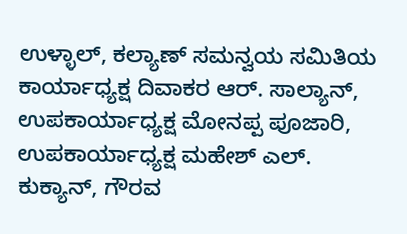ಉಳ್ಳಾಲ್‌, ಕಲ್ಯಾಣ್‌ ಸಮನ್ವಯ ಸಮಿತಿಯ ಕಾರ್ಯಾಧ್ಯಕ್ಷ ದಿವಾಕರ ಆರ್‌. ಸಾಲ್ಯಾನ್‌, ಉಪಕಾರ್ಯಾಧ್ಯಕ್ಷ ಮೋನಪ್ಪ ಪೂಜಾರಿ, ಉಪಕಾರ್ಯಾಧ್ಯಕ್ಷ ಮಹೇಶ್‌ ಎಲ್‌. ಕುಕ್ಯಾನ್‌, ಗೌರವ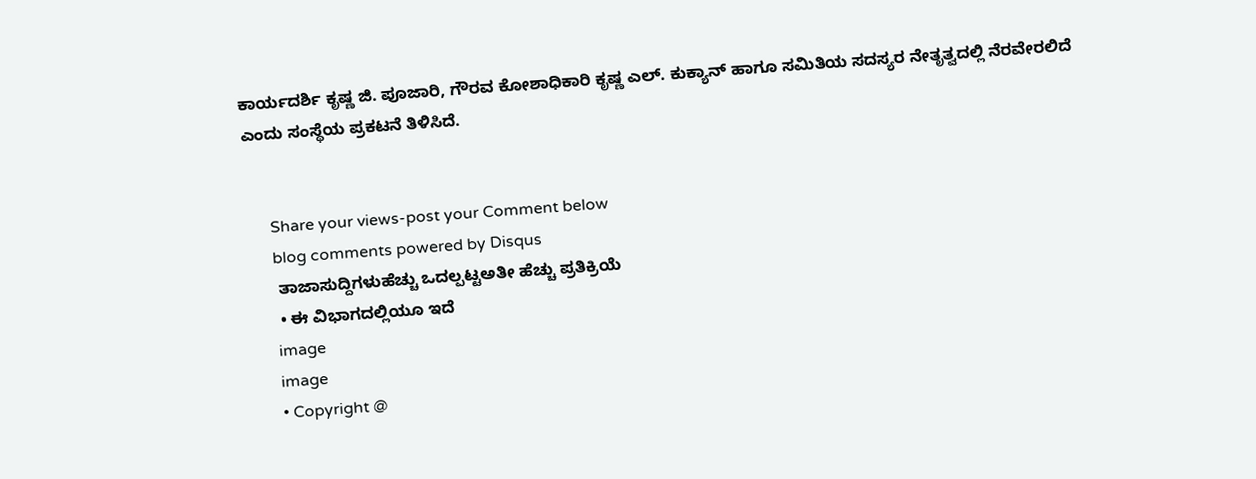ಕಾರ್ಯದರ್ಶಿ ಕೃಷ್ಣ ಜಿ. ಪೂಜಾರಿ, ಗೌರವ ಕೋಶಾಧಿಕಾರಿ ಕೃಷ್ಣ ಎಲ್‌. ಕುಕ್ಯಾನ್‌ ಹಾಗೂ ಸಮಿತಿಯ ಸದಸ್ಯರ ನೇತೃತ್ವದಲ್ಲಿ ನೆರವೇರಲಿದೆ ಎಂದು ಸಂಸ್ಥೆಯ ಪ್ರಕಟನೆ ತಿಳಿಸಿದೆ.


      Share your views-post your Comment below
      blog comments powered by Disqus
      ತಾಜಾಸುದ್ದಿಗಳುಹೆಚ್ಚು ಒದಲ್ಪಟ್ಟಅತೀ ಹೆಚ್ಚು ಪ್ರತಿಕ್ರಿಯೆ
      • ಈ ವಿಭಾಗದಲ್ಲಿಯೂ ಇದೆ
      image
      image
      • Copyright @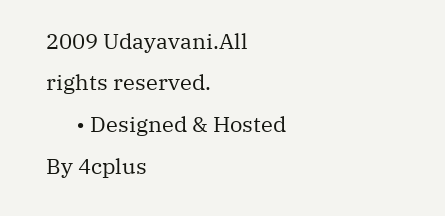2009 Udayavani.All rights reserved.
      • Designed & Hosted By 4cplus